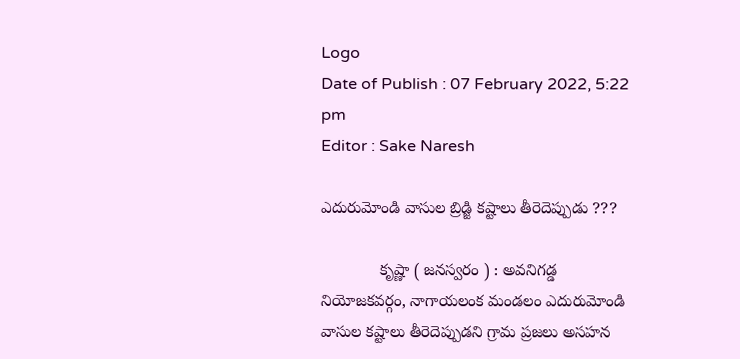Logo
Date of Publish : 07 February 2022, 5:22 pm
Editor : Sake Naresh

ఎదురుమోండి వాసుల బ్రిడ్జి కష్టాలు తీరెదెప్పుడు ???

             కృష్ణా ( జనస్వరం ) : అవనిగడ్డ నియోజకవర్గం, నాగాయలంక మండలం ఎదురుమోండి వాసుల కష్టాలు తీరెదెప్పుడని గ్రామ ప్రజలు అసహన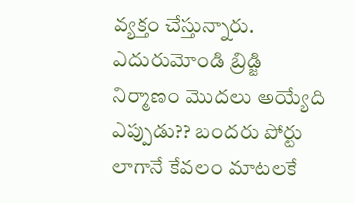వ్యక్తం చేస్తున్నారు. ఎదురుమోండి బ్రిడ్జి నిర్మాణం మొదలు అయ్యేది ఎప్పుడు?? బందరు పోర్టు లాగానే కేవలం మాటలకే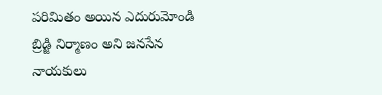పరిమితం అయిన ఎదురుమోండి బ్రిడ్జి నిర్మాణం అని జనసేన నాయకులు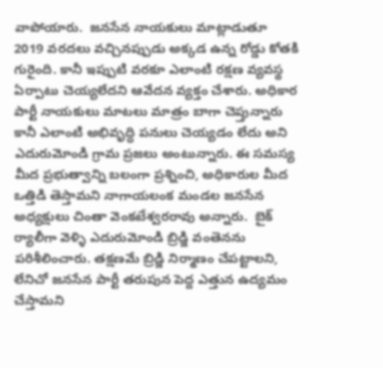వాపోయారు.  జనసేన నాయకులు మాట్లాడుతూ 2019 వరదలు వచ్చినప్పుడు అక్కడ ఉన్న రోడ్డు కోతకి గురైంది. కానీ ఇప్పుటి వరకూ ఎలాంటి రక్షణ వ్యవస్థ ఏర్పాటు చెయ్యలేదని ఆవేదన వ్యక్తం చేశారు. అధికార పార్టీ నాయకులు మాటలు మాత్రం బాగా చెప్తున్నారు కానీ ఎలాంటి అభివృద్ధి పనులు చెయ్యడం లేదు అని ఎదురుమోండి గ్రామ ప్రజలు అంటున్నారు. ఈ సమస్య మీద ప్రభుత్వాన్ని బలంగా ప్రశ్నించి, అధికారుల మీద ఒత్తిడి తెస్తామని నాగాయలంక మండల జనసేన అధ్యక్షులు చింతా వెంకటేశ్వరరావు అన్నారు.  బైక్ ర్యాలీగా వెళ్ళి ఎదురుమోండి బ్రిడ్జి వంతెనను పరిశీలించారు. తక్షణమే బ్రిడ్జి నిర్మాణం చేపట్టాలని, లేనిచో జనసేన పార్టీ తరుపున పెద్ద ఎత్తున ఉద్యమం చేస్తామని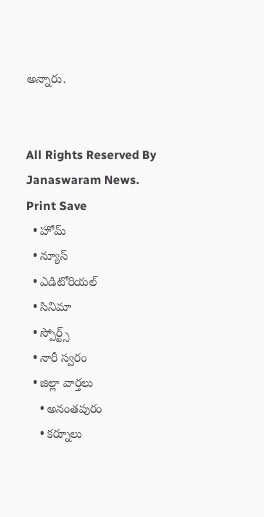అన్నారు.


All Rights Reserved By Janaswaram News.
Print Save
  • హోమ్
  • న్యూస్
  • ఎడిటోరియల్
  • సినిమా
  • స్పోర్ట్స్
  • నారీ స్వరం
  • జిల్లా వార్తలు
    • అనంతపురం
    • కర్నూలు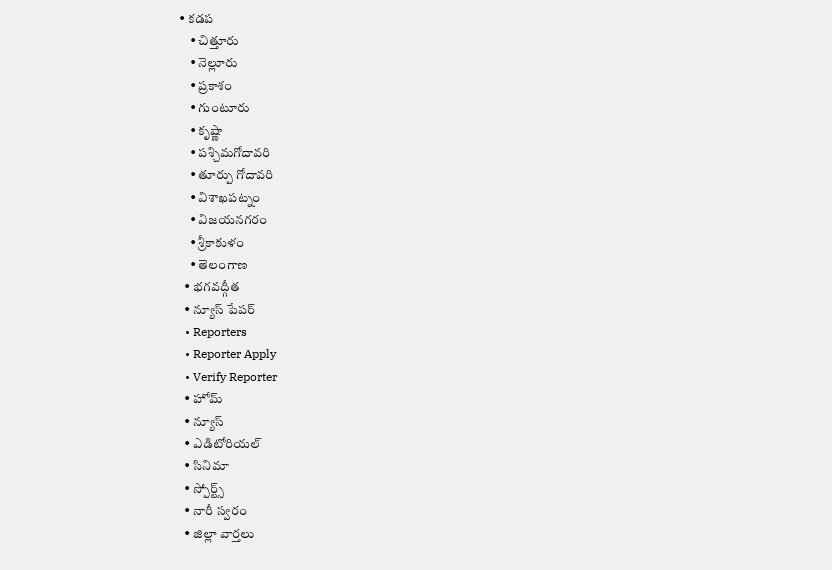• కడప
    • చిత్తూరు
    • నెల్లూరు
    • ప్రకాశం
    • గుంటూరు
    • కృష్ణా
    • పశ్చిమగోదావరి
    • తూర్పు గోదావరి
    • విశాఖపట్నం
    • విజయనగరం
    • శ్రీకాకుళం
    • తెలంగాణ
  • భగవద్గీత
  • న్యూస్ పేపర్
  • Reporters
  • Reporter Apply
  • Verify Reporter
  • హోమ్
  • న్యూస్
  • ఎడిటోరియల్
  • సినిమా
  • స్పోర్ట్స్
  • నారీ స్వరం
  • జిల్లా వార్తలు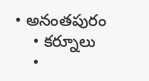• అనంతపురం
    • కర్నూలు
    •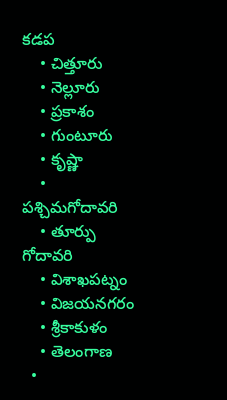కడప
    • చిత్తూరు
    • నెల్లూరు
    • ప్రకాశం
    • గుంటూరు
    • కృష్ణా
    • పశ్చిమగోదావరి
    • తూర్పు గోదావరి
    • విశాఖపట్నం
    • విజయనగరం
    • శ్రీకాకుళం
    • తెలంగాణ
  •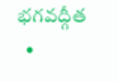భగవద్గీత
  •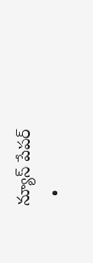న్యూస్ పేపర్
  •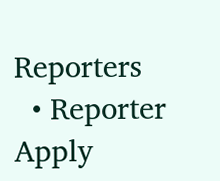Reporters
  • Reporter Apply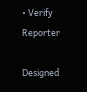• Verify Reporter

Designed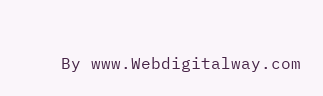By www.Webdigitalway.com